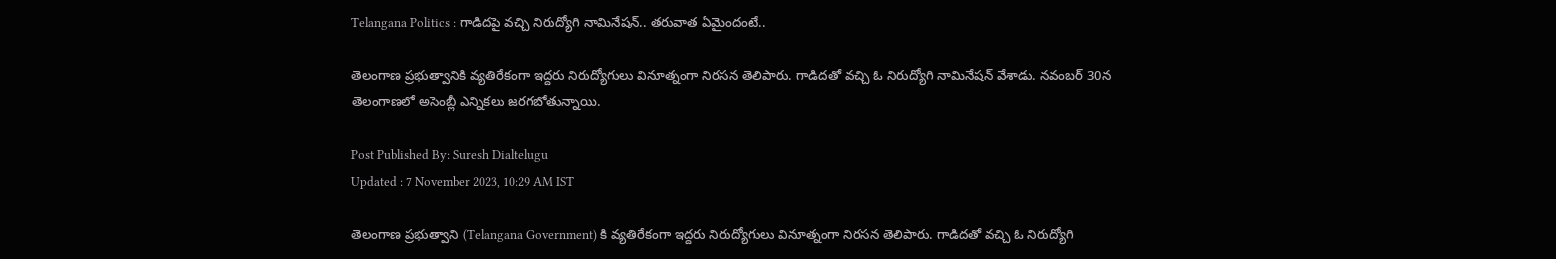Telangana Politics : గాడిదపై వచ్చి నిరుద్యోగి నామినేషన్‌.. తరువాత ఏమైందంటే..

తెలంగాణ ప్రభుత్వానికి వ్యతిరేకంగా ఇద్దరు నిరుద్యోగులు వినూత్నంగా నిరసన తెలిపారు. గాడిదతో వచ్చి ఓ నిరుద్యోగి నామినేషన్ వేశాడు. నవంబర్ 30న తెలంగాణలో అసెంబ్లీ ఎన్నికలు జరగబోతున్నాయి.

Post Published By: Suresh Dialtelugu
Updated : 7 November 2023, 10:29 AM IST

తెలంగాణ ప్రభుత్వాని (Telangana Government) కి వ్యతిరేకంగా ఇద్దరు నిరుద్యోగులు వినూత్నంగా నిరసన తెలిపారు. గాడిదతో వచ్చి ఓ నిరుద్యోగి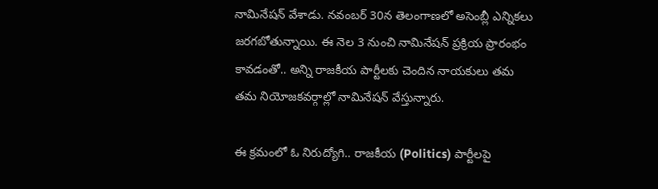నామినేషన్ వేశాడు. నవంబర్ 30న తెలంగాణలో అసెంబ్లీ ఎన్నికలు జరగబోతున్నాయి. ఈ నెల 3 నుంచి నామినేషన్ ప్రక్రియ ప్రారంభం కావడంతో.. అన్ని రాజకీయ పార్టీలకు చెందిన నాయకులు తమ తమ నియోజకవర్గాల్లో నామినేషన్ వేస్తున్నారు.

ఈ క్రమంలో ఓ నిరుద్యోగి.. రాజకీయ (Politics) పార్టీలపై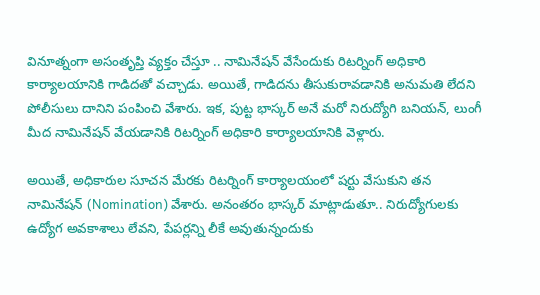వినూత్నంగా అసంతృప్తి వ్యక్తం చేస్తూ .. నామినేషన్ వేసేందుకు రిటర్నింగ్ అధికారి కార్యాలయానికి గాడిదతో వచ్చాడు. అయితే, గాడిదను తీసుకురావడానికి అనుమతి లేదని పోలీసులు దానిని పంపించి వేశారు. ఇక, పుట్ట భాస్కర్ అనే మరో నిరుద్యోగి బనియన్, లుంగీ మీద నామినేషన్ వేయడానికి రిటర్నింగ్ అధికారి కార్యాలయానికి వెళ్లారు.

అయితే, అధికారుల సూచన మేరకు రిటర్నింగ్ కార్యాలయంలో షర్టు వేసుకుని తన నామినేషన్ (Nomination) వేశారు. అనంతరం భాస్కర్ మాట్లాడుతూ.. నిరుద్యోగులకు ఉద్యోగ అవకాశాలు లేవని, పేపర్లన్ని లీకే అవుతున్నందుకు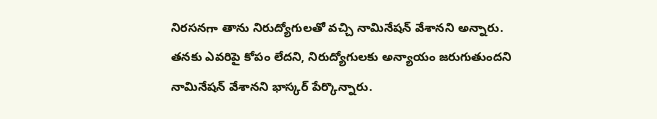నిరసనగా తాను నిరుద్యోగులతో వచ్చి నామినేషన్ వేశానని అన్నారు. తనకు ఎవరిపై కోపం లేదని, నిరుద్యోగులకు అన్యాయం జరుగుతుందని నామినేషన్ వేశానని భాస్కర్ పేర్కొన్నారు.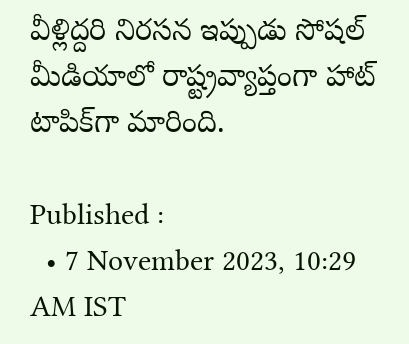వీళ్లిద్దరి నిరసన ఇప్పుడు సోషల్‌ మీడియాలో రాష్ట్రవ్యాప్తంగా హాట్‌ టాపిక్‌గా మారింది.

Published :
  • 7 November 2023, 10:29 AM IST